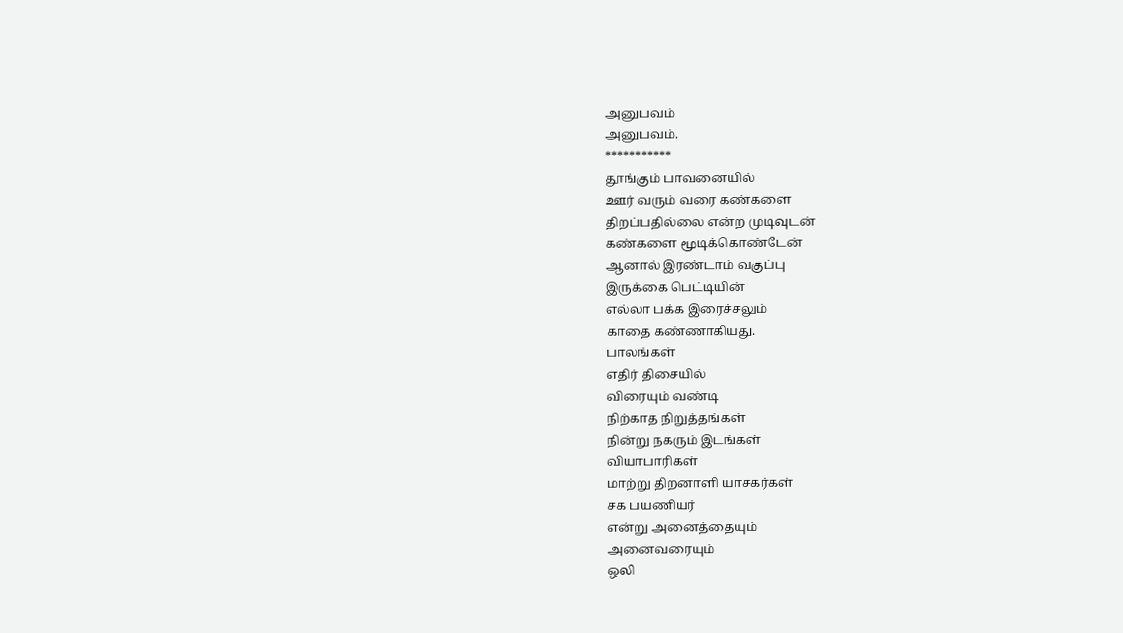அனுபவம்
அனுபவம்.
***********
தூங்கும் பாவனையில்
ஊர் வரும் வரை கண்களை
திறப்பதில்லை என்ற முடிவுடன்
கண்களை மூடிக்கொண்டேன்
ஆனால் இரண்டாம் வகுப்பு
இருக்கை பெட்டியின்
எல்லா பக்க இரைச்சலும்
காதை கண்ணாகியது.
பாலங்கள்
எதிர் திசையில்
விரையும் வண்டி
நிற்காத நிறுத்தங்கள்
நின்று நகரும் இடங்கள்
வியாபாரிகள்
மாற்று திறனாளி யாசகர்கள்
சக பயணியர்
என்று அனைத்தையும்
அனைவரையும்
ஒலி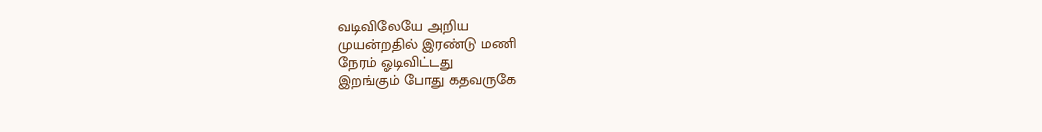வடிவிலேயே அறிய
முயன்றதில் இரண்டு மணி
நேரம் ஓடிவிட்டது
இறங்கும் போது கதவருகே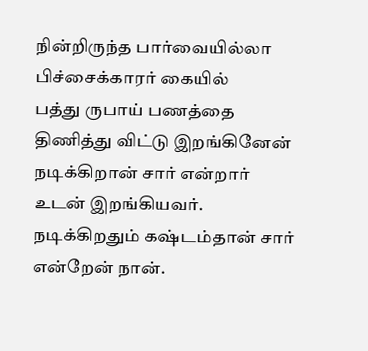நின்றிருந்த பார்வையில்லா
பிச்சைக்காரர் கையில்
பத்து ருபாய் பணத்தை
திணித்து விட்டு இறங்கினேன்
நடிக்கிறான் சார் என்றார்
உடன் இறங்கியவர்.
நடிக்கிறதும் கஷ்டம்தான் சார்
என்றேன் நான்.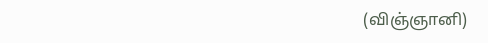(விஞ்ஞானி)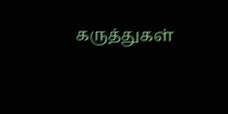கருத்துகள்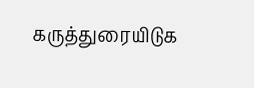கருத்துரையிடுக